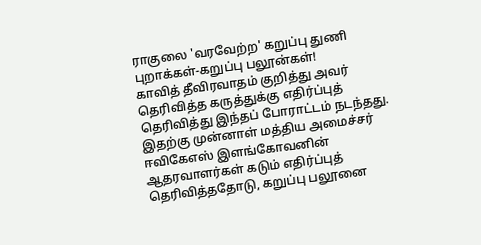ராகுலை 'வரவேற்ற' கறுப்பு துணி புறாக்கள்-கறுப்பு பலூன்கள்!
காவித் தீவிரவாதம் குறித்து அவர் தெரிவித்த கருத்துக்கு எதிர்ப்புத் தெரிவித்து இந்தப் போராட்டம் நடந்தது.
இதற்கு முன்னாள் மத்திய அமைச்சர் ஈவிகேஎஸ் இளங்கோவனின் ஆதரவாளர்கள் கடும் எதிர்ப்புத் தெரிவித்ததோடு, கறுப்பு பலூனை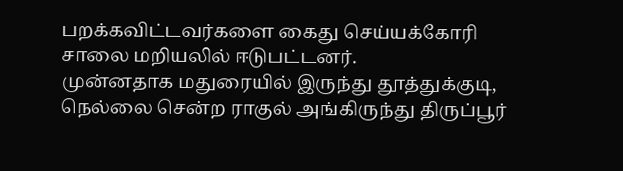பறக்கவிட்டவர்களை கைது செய்யக்கோரி சாலை மறியலில் ஈடுபட்டனர்.
முன்னதாக மதுரையில் இருந்து தூத்துக்குடி, நெல்லை சென்ற ராகுல் அங்கிருந்து திருப்பூர்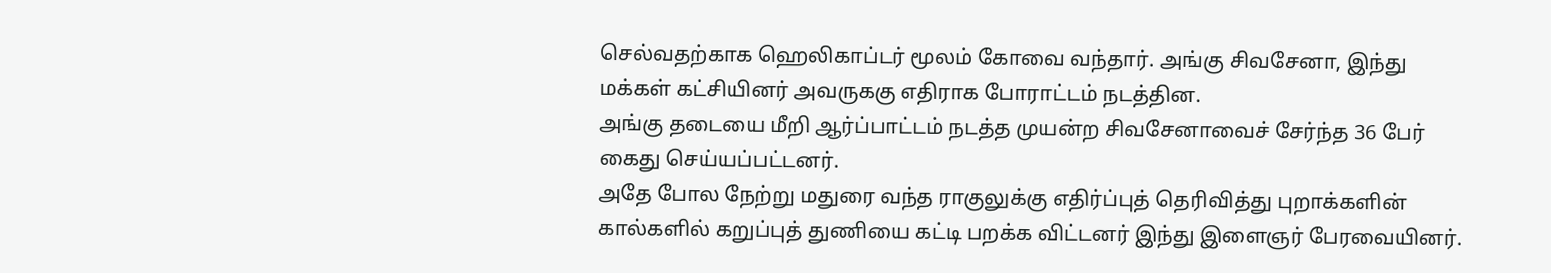செல்வதற்காக ஹெலிகாப்டர் மூலம் கோவை வந்தார். அங்கு சிவசேனா, இந்து மக்கள் கட்சியினர் அவருககு எதிராக போராட்டம் நடத்தின.
அங்கு தடையை மீறி ஆர்ப்பாட்டம் நடத்த முயன்ற சிவசேனாவைச் சேர்ந்த 36 பேர் கைது செய்யப்பட்டனர்.
அதே போல நேற்று மதுரை வந்த ராகுலுக்கு எதிர்ப்புத் தெரிவித்து புறாக்களின் கால்களில் கறுப்புத் துணியை கட்டி பறக்க விட்டனர் இந்து இளைஞர் பேரவையினர்.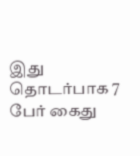இது தொடர்பாக 7 பேர் கைது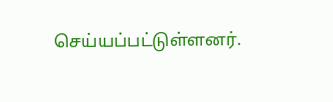செய்யப்பட்டுள்ளனர்.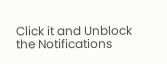Click it and Unblock the Notifications